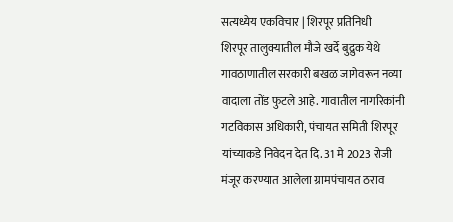सत्यध्येय एकविचार | शिरपूर प्रतिनिधी
शिरपूर तालुक्यातील मौजे खर्दे बुद्रुक येथे गावठाणातील सरकारी बखळ जागेवरून नव्या वादाला तोंड फुटले आहे. गावातील नागरिकांनी गटविकास अधिकारी, पंचायत समिती शिरपूर यांच्याकडे निवेदन देत दि. 31 मे 2023 रोजी मंजूर करण्यात आलेला ग्रामपंचायत ठराव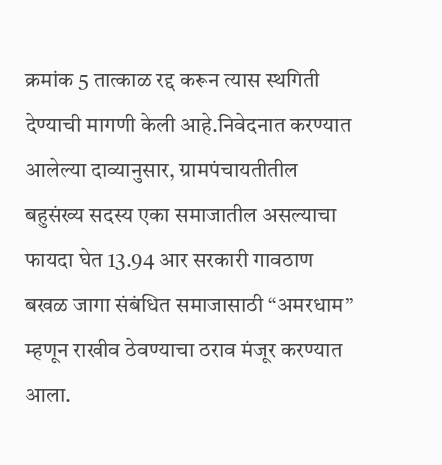क्रमांक 5 तात्काळ रद्द करून त्यास स्थगिती देण्याची मागणी केली आहे.निवेदनात करण्यात आलेल्या दाव्यानुसार, ग्रामपंचायतीतील बहुसंख्य सदस्य एका समाजातील असल्याचा फायदा घेत 13.94 आर सरकारी गावठाण बखळ जागा संबंधित समाजासाठी “अमरधाम” म्हणून राखीव ठेवण्याचा ठराव मंजूर करण्यात आला.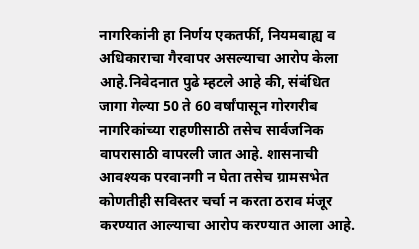नागरिकांनी हा निर्णय एकतर्फी, नियमबाह्य व अधिकाराचा गैरवापर असल्याचा आरोप केला आहे.निवेदनात पुढे म्हटले आहे की, संबंधित जागा गेल्या 50 ते 60 वर्षांपासून गोरगरीब नागरिकांच्या राहणीसाठी तसेच सार्वजनिक वापरासाठी वापरली जात आहे. शासनाची आवश्यक परवानगी न घेता तसेच ग्रामसभेत कोणतीही सविस्तर चर्चा न करता ठराव मंजूर करण्यात आल्याचा आरोप करण्यात आला आहे.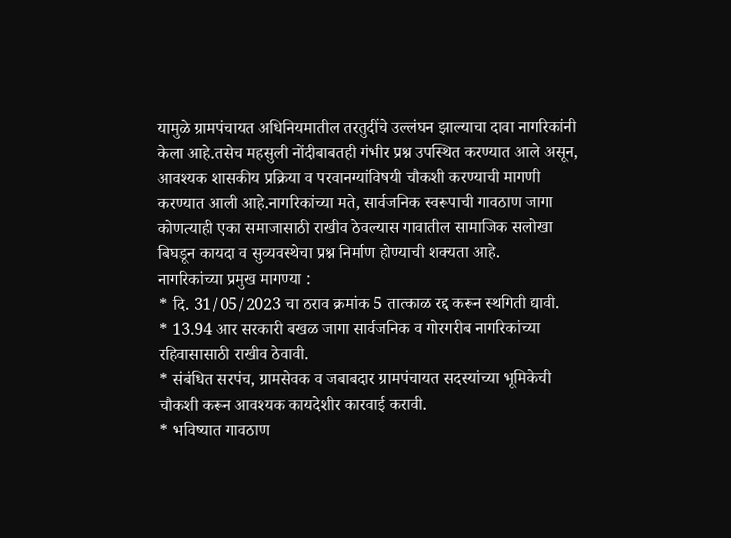यामुळे ग्रामपंचायत अधिनियमातील तरतुदींचे उल्लंघन झाल्याचा दावा नागरिकांनी केला आहे.तसेच महसुली नोंदीबाबतही गंभीर प्रश्न उपस्थित करण्यात आले असून, आवश्यक शासकीय प्रक्रिया व परवानग्यांविषयी चौकशी करण्याची मागणी करण्यात आली आहे.नागरिकांच्या मते, सार्वजनिक स्वरूपाची गावठाण जागा कोणत्याही एका समाजासाठी राखीव ठेवल्यास गावातील सामाजिक सलोखा बिघडून कायदा व सुव्यवस्थेचा प्रश्न निर्माण होण्याची शक्यता आहे.
नागरिकांच्या प्रमुख मागण्या :
* दि. 31/05/2023 चा ठराव क्रमांक 5 तात्काळ रद्द करून स्थगिती द्यावी.
* 13.94 आर सरकारी बखळ जागा सार्वजनिक व गोरगरीब नागरिकांच्या रहिवासासाठी राखीव ठेवावी.
* संबंधित सरपंच, ग्रामसेवक व जबाबदार ग्रामपंचायत सदस्यांच्या भूमिकेची चौकशी करून आवश्यक कायदेशीर कारवाई करावी.
* भविष्यात गावठाण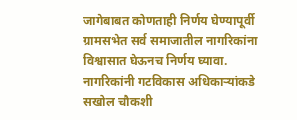जागेबाबत कोणताही निर्णय घेण्यापूर्वी ग्रामसभेत सर्व समाजातील नागरिकांना विश्वासात घेऊनच निर्णय घ्यावा.
नागरिकांनी गटविकास अधिकाऱ्यांकडे सखोल चौकशी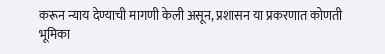करून न्याय देण्याची मागणी केली असून, प्रशासन या प्रकरणात कोणती भूमिका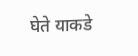घेते याकडे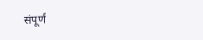संपूर्ण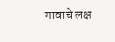गावाचे लक्ष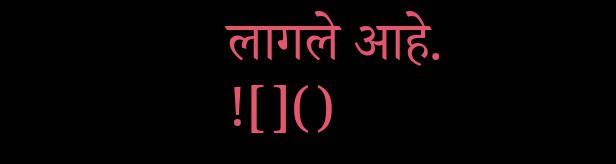लागले आहे.
![]()